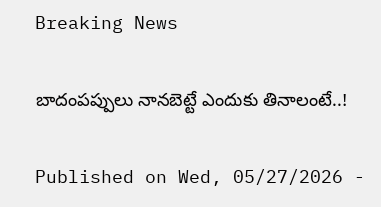Breaking News

బాదంపప్పులు నానబెట్టే ఎందుకు తినాలంటే..!

Published on Wed, 05/27/2026 -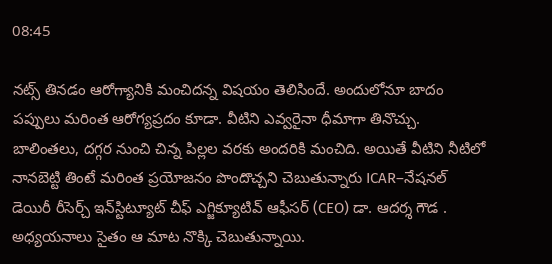08:45

నట్స్‌ తినడం ఆరోగ్యానికి మంచిదన్న విషయం తెలిసిందే. అందులోనూ బాదం పప్పులు మరింత ఆరోగ్యప్రదం కూడా. వీటిని ఎవ్వరైనా ధీమాగా తినొచ్చు. బాలింతలు, దగ్గర నుంచి చిన్న పిల్లల వరకు అందరికి మంచిది. అయితే వీటిని నీటిలో నానబెట్టి తింటే మరింత ప్రయోజనం పొందొచ్చని చెబుతున్నారు ICAR–నేషనల్ డెయిరీ రీసెర్చ్ ఇన్‌స్టిట్యూట్ చీఫ్ ఎగ్జిక్యూటివ్ ఆఫీసర్ (CEO) డా. ఆదర్శ గౌడ . అధ్యయనాలు సైతం ఆ మాట నొక్కి చెబుతున్నాయి.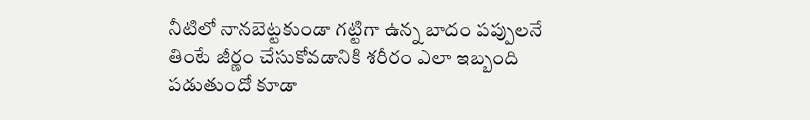నీటిలో నానబెట్టకుండా గట్టిగా ఉన్న బాదం పప్పులనే తింటే జీర్ణం చేసుకోవడానికి శరీరం ఎలా ఇబ్బంది పడుతుందో కూడా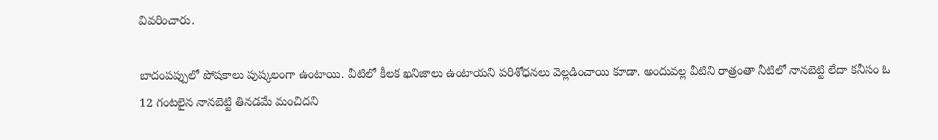వివరించారు.

బాదంపప్పులో పోషకాలు పుష్కలంగా ఉంటాయి. వీటిలో కీలక ఖనిజాలు ఉంటాయని పరిశోధనలు వెల్లడించాయి కూడా. అందువల్ల వీటిని రాత్రంతా నీటిలో నానబెట్టి లేదా కనీసం ఓ  12 గంటలైన నానబెట్టి తినడమే మంచిదని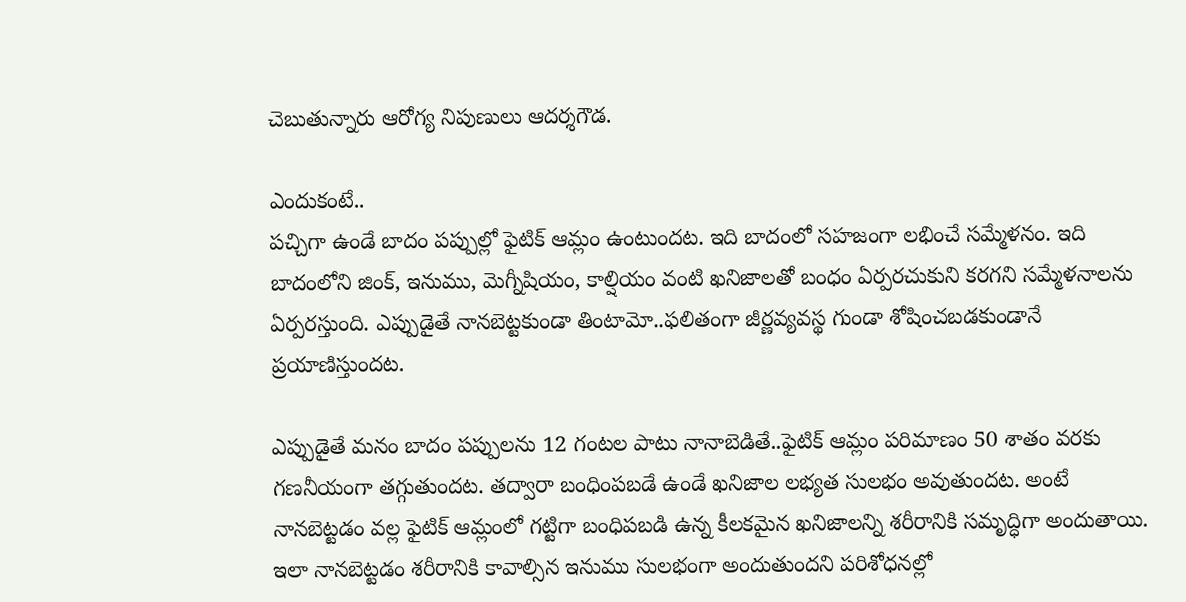చెబుతున్నారు ఆరోగ్య నిపుణులు ఆదర్శగౌడ.

ఎందుకంటే..
పచ్చిగా ఉండే బాదం పప్పుల్లో ఫైటిక్‌ ఆమ్లం ఉంటుందట. ఇది బాదంలో సహజంగా లభించే సమ్మేళనం. ఇది బాదంలోని జింక్‌, ఇనుము, మెగ్నీషియం, కాల్షియం వంటి ఖనిజాలతో బంధం ఏర్పరచుకుని కరగని సమ్మేళనాలను ఏర్పరస్తుంది. ఎప్పుడైతే నానబెట్టకుండా తింటామో..ఫలితంగా జీర్ణవ్యవస్థ గుండా శోషించబడకుండానే ప్రయాణిస్తుందట.

ఎప్పుడైతే మనం బాదం పప్పులను 12 గంటల పాటు నానాబెడితే..ఫైటిక్‌ ఆమ్లం పరిమాణం 50 శాతం వరకు గణనీయంగా తగ్గుతుందట. తద్వారా బంధింపబడే ఉండే ఖనిజాల లభ్యత సులభం అవుతుందట. అంటే నానబెట్టడం వల్ల ఫైటిక్‌ ఆమ్లంలో గట్టిగా బంధిపబడి ఉన్న కీలకమైన ఖనిజాలన్ని శరీరానికి సమృద్ధిగా అందుతాయి. ఇలా నానబెట్టడం శరీరానికి కావాల్సిన ఇనుము సులభంగా అందుతుందని పరిశోధనల్లో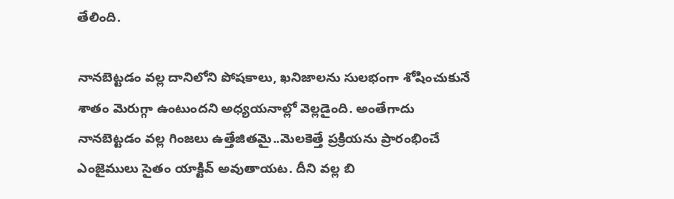తేలింది.

నానబెట్టడం వల్ల దానిలోని పోషకాలు, ఖనిజాలను సులభంగా శోషించుకునే శాతం మెరుగ్గా ఉంటుందని అధ్యయనాల్లో వెల్లడైంది. అంతేగాదు నానబెట్టడం వల్ల గింజలు ఉత్తేజితమై..మెలకెత్తే ప్రక్రియను ప్రారంభించే ఎంజైములు సైతం యాక్టివ్‌ అవుతాయట. దీని వల్ల బి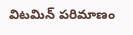విటమిన్‌ పరిమాణం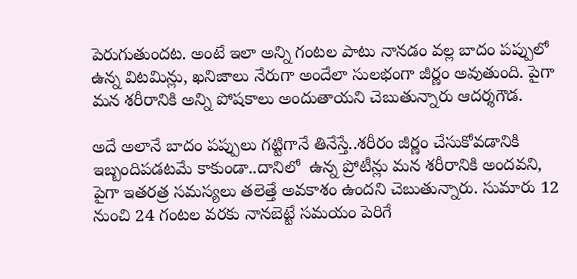పెరుగుతుందట. అంటే ఇలా అన్ని గంటల పాటు నానడం వల్ల బాదం పప్పులో ఉన్న విటమిన్లు, ఖనిజాలు నేరుగా అందేలా సులభంగా జీర్ణం అవుతుంది. పైగా మన శరీరానికి అన్ని పోషకాలు అందుతాయని చెబుతున్నారు ఆదర్శగౌడ.

అదే అలానే బాదం పప్పులు గట్టిగానే తినేస్తే..శరీరం జీర్ణం చేసుకోవడానికి ఇబ్బందిపడటమే కాకుండా..దానిలో  ఉన్న ప్రోటీన్లు మన శరీరానికి అందవని, పైగా ఇతరత్ర సమస్యలు తలెత్తే అవకాశం ఉందని చెబుతున్నారు. సుమారు 12 నుంచి 24 గంటల వరకు నానబెట్టే సమయం పెరిగే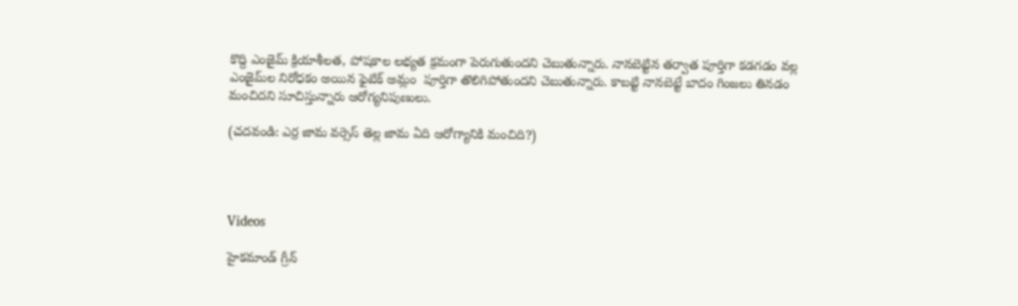కొద్ది ఎంజైమ్ క్రియాశీలత, పోషకాల లభ్యత క్రమంగా పెరుగుతుందని చెబుతున్నారు. నానబెట్టిన తర్వాత పూర్తిగా కడగడం వల్ల ఎంజైమ్‌ల నిరోధకం అయిన ఫైటిక్‌ అమ్లం  పూర్తిగా తొలిగిపోతుందని చెబుతున్నారు. కాబట్టి నానబెట్టే బాదం గింజలు తినడం మంచిదని సూచిస్తున్నారు ఆరోగ్యనిపుణులు.

(చదవండి: ఎర్ర జామ వర్సెస్‌ తెల్ల జామ ఏది ఆరోగ్యానికి మంచిది?)




Videos

హైకమాండ్ గ్రీన్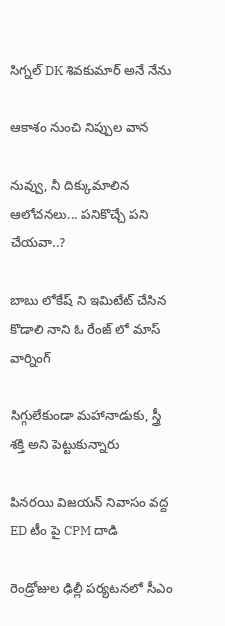సిగ్నల్ DK శివకుమార్ అనే నేను

ఆకాశం నుంచి నిప్పుల వాన

నువ్వు, నీ దిక్కుమాలిన ఆలోచనలు... పనికొచ్చే పని చేయవా..?

బాబు లోకేష్ ని ఇమిటేట్ చేసిన కొడాలి నాని ఓ రేంజ్ లో మాస్ వార్నింగ్

సిగ్గులేకుండా మహానాడుకు, స్త్రీ శక్తి అని పెట్టుకున్నారు

పినరయి విజయన్ నివాసం వద్ద ED టీం పై CPM దాడి

రెండ్రోజుల ఢిల్లీ పర్యటనలో సీఎం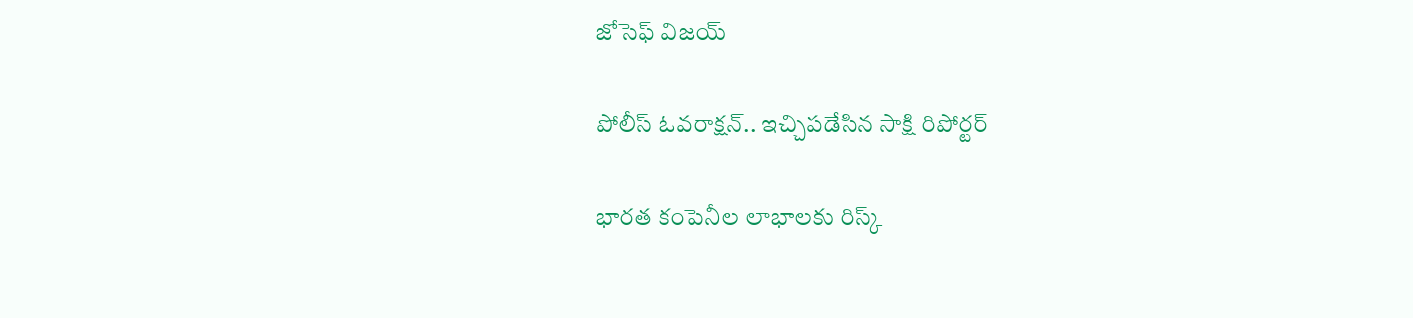జోసెఫ్ విజయ్

పోలీస్ ఓవరాక్షన్.. ఇచ్చిపడేసిన సాక్షి రిపోర్టర్

భారత కంపెనీల లాభాలకు రిస్క్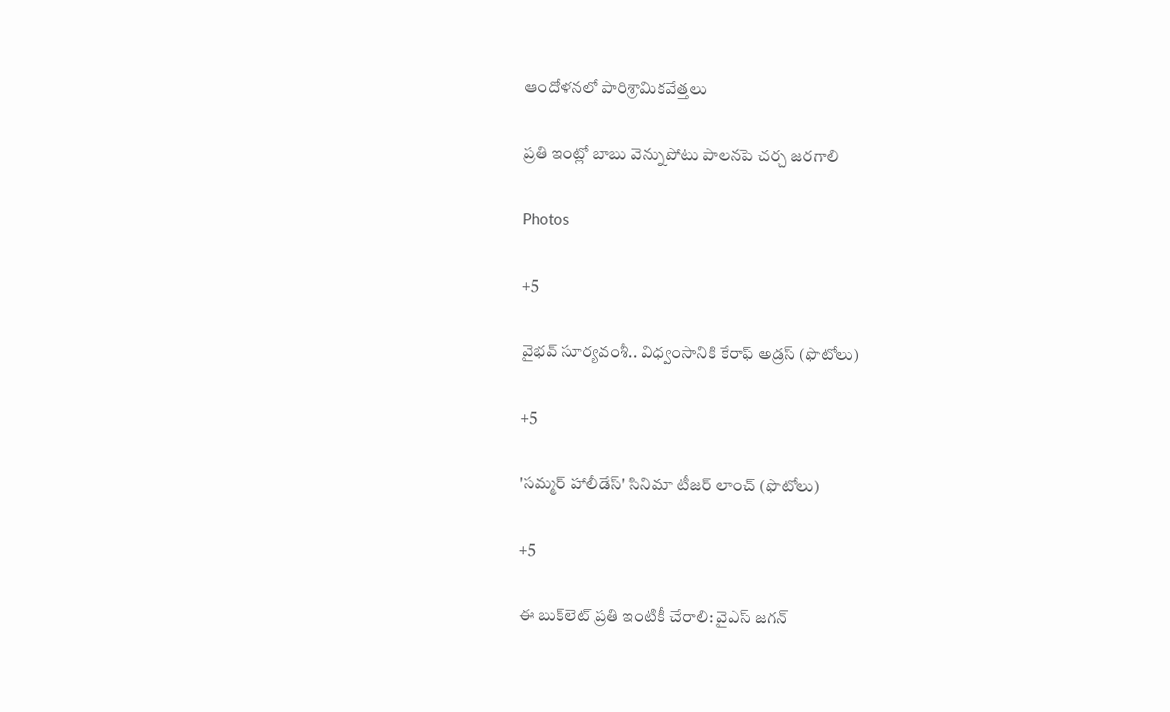ఆందోళనలో పారిశ్రామికవేత్తలు

ప్రతి ఇంట్లో బాబు వెన్నుపోటు పాలనపె చర్చ జరగాలి

Photos

+5

వైభవ్ సూర్యవంశీ.. విధ్వంసానికి కేరాఫ్ అడ్రస్ (ఫొటోలు)

+5

'సమ్మర్ హాలీడేస్' సినిమా టీజర్ లాంచ్ (ఫొటోలు)

+5

ఈ బుక్‌లెట్‌ ప్రతి ఇంటికీ చేరాలి: వైఎస్‌ జగన్‌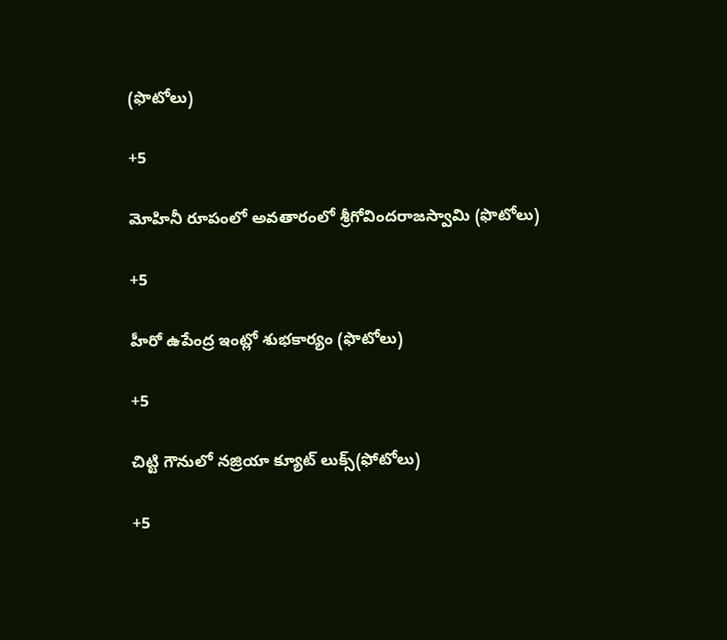(ఫొటోలు)

+5

మోహినీ రూపంలో అవతారంలో శ్రీగోవిందరాజస్వామి (ఫొటోలు)

+5

హీరో ఉపేంద్ర ఇంట్లో శుభకార్యం (ఫొటోలు)

+5

చిట్టి గౌనులో నజ్రియా క్యూట్‌ లుక్స్‌(ఫోటోలు)

+5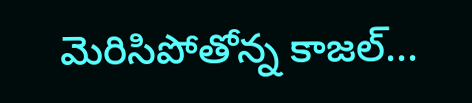మెరిసిపోతోన్న కాజల్...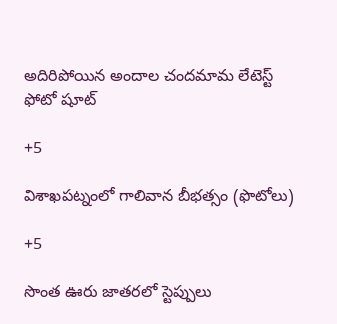అదిరిపోయిన అందాల చందమామ లేటెస్ట్ ఫోటో షూట్

+5

విశాఖపట్నంలో గాలివాన బీభత్సం (ఫొటోలు)

+5

సొంత ఊరు జాతరలో స్టెప్పులు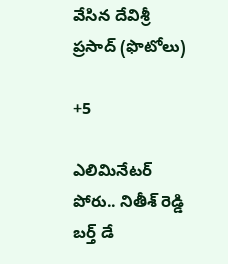వేసిన దేవిశ్రీ ప్రసాద్ (ఫొటోలు)

+5

ఎలిమినేట‌ర్ పోరు.. నితీశ్ రెడ్డి బ‌ర్త్ డే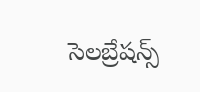సెల‌బ్రేష‌న్స్‌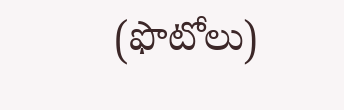(ఫొటోలు)